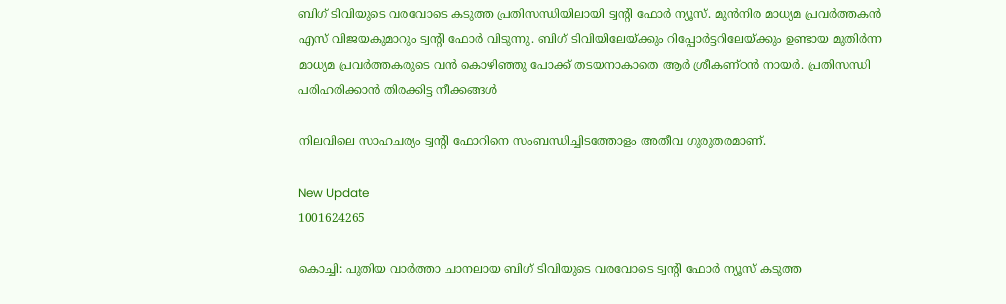ബിഗ് ടിവിയുടെ വരവോടെ കടുത്ത പ്രതിസന്ധിയിലായി ട്വന്റി ഫോർ ന്യൂസ്. മുൻനിര മാധ്യമ പ്രവർത്തകൻ എസ് വിജയകുമാറും ട്വന്റി ഫോർ വിടുന്നു. ബിഗ് ടിവിയിലേയ്ക്കും റിപ്പോർട്ടറിലേയ്ക്കും ഉണ്ടായ മുതിർന്ന മാധ്യമ പ്രവർത്തകരുടെ വൻ കൊഴിഞ്ഞു പോക്ക് തടയനാകാതെ ആർ ശ്രീകണ്ഠൻ നായർ. പ്രതിസന്ധി പരിഹരിക്കാൻ തിരക്കിട്ട നീക്കങ്ങൾ

നിലവിലെ സാഹചര്യം ട്വൻ്റി ഫോറിനെ സംബന്ധിച്ചിടത്തോളം അതീവ ഗുരുതരമാണ്.

New Update
1001624265

കൊച്ചി: പുതിയ വാർത്താ ചാനലായ ബിഗ് ടിവിയുടെ വരവോടെ ട്വൻ്റി ഫോർ ന്യൂസ് കടുത്ത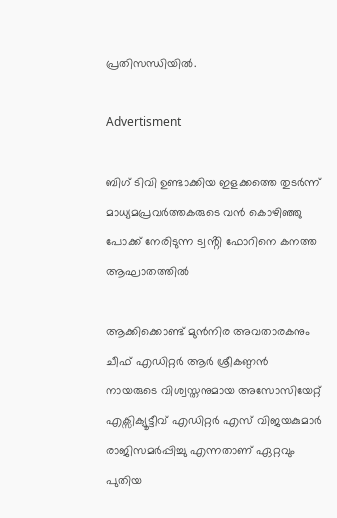പ്രതിസന്ധിയിൽ.

Advertisment

ബിഗ് ടിവി ഉണ്ടാക്കിയ ഇളക്കത്തെ തുടർന്ന് മാധ്യമപ്രവർത്തകരുടെ വൻ കൊഴിഞ്ഞു പോക്ക് നേരിടുന്ന ട്വൻ്റി ഫോറിനെ കനത്ത ആഘാതത്തിൽ

ആക്കിക്കൊണ്ട് മുൻനിര അവതാരകനും ചീഫ് എഡിറ്റർ ആർ ശ്രീകണ്ഠൻ നായരുടെ വിശ്വസ്തനുമായ അസോസിയേറ്റ് എക്സിക്യൂട്ടീവ് എഡിറ്റർ എസ് വിജയകുമാർ രാജിസമർപ്പിച്ചു എന്നതാണ് ഏറ്റവും പുതിയ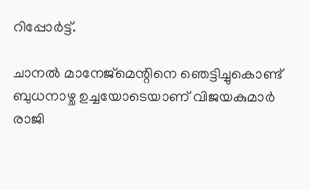റിപ്പോർട്ട്.

ചാനൽ മാനേജ്മെന്റിനെ ഞെട്ടിച്ചുകൊണ്ട് ബുധനാഴ്ച ഉച്ചയോടെയാണ് വിജയകുമാർ രാജി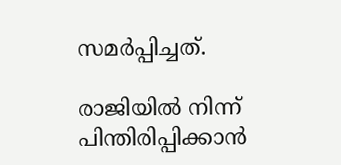സമർപ്പിച്ചത്.

രാജിയിൽ നിന്ന് പിന്തിരിപ്പിക്കാൻ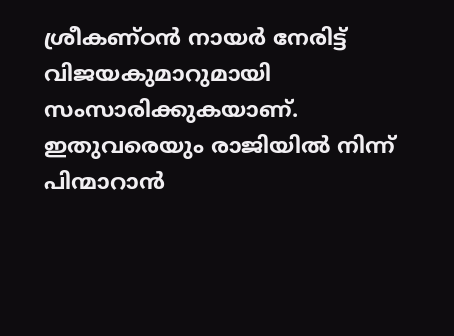ശ്രീകണ്ഠൻ നായർ നേരിട്ട് വിജയകുമാറുമായി സംസാരിക്കുകയാണ്. ഇതുവരെയും രാജിയിൽ നിന്ന് പിന്മാറാൻ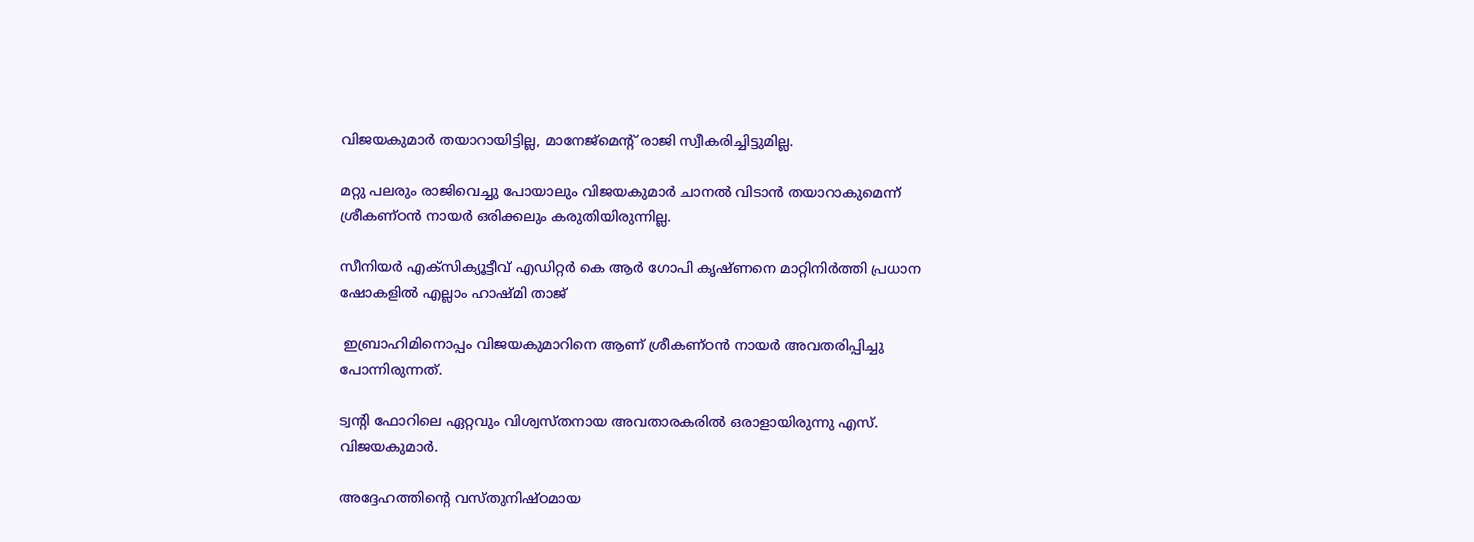വിജയകുമാർ തയാറായിട്ടില്ല, മാനേജ്‌മെന്റ് രാജി സ്വീകരിച്ചിട്ടുമില്ല.

മറ്റു പലരും രാജിവെച്ചു പോയാലും വിജയകുമാർ ചാനൽ വിടാൻ തയാറാകുമെന്ന് ശ്രീകണ്ഠൻ നായർ ഒരിക്കലും കരുതിയിരുന്നില്ല.

സീനിയർ എക്സിക്യൂട്ടീവ് എഡിറ്റർ കെ ആർ ഗോപി കൃഷ്ണനെ മാറ്റിനിർത്തി പ്രധാന ഷോകളിൽ എല്ലാം ഹാഷ്മി താജ്

 ഇബ്രാഹിമിനൊപ്പം വിജയകുമാറിനെ ആണ് ശ്രീകണ്ഠൻ നായർ അവതരിപ്പിച്ചു പോന്നിരുന്നത്.

ട്വൻ്റി ഫോറിലെ ഏറ്റവും വിശ്വസ്തനായ അവതാരകരിൽ ഒരാളായിരുന്നു എസ്. വിജയകുമാർ.

അദ്ദേഹത്തിൻ്റെ വസ്തുനിഷ്ഠമായ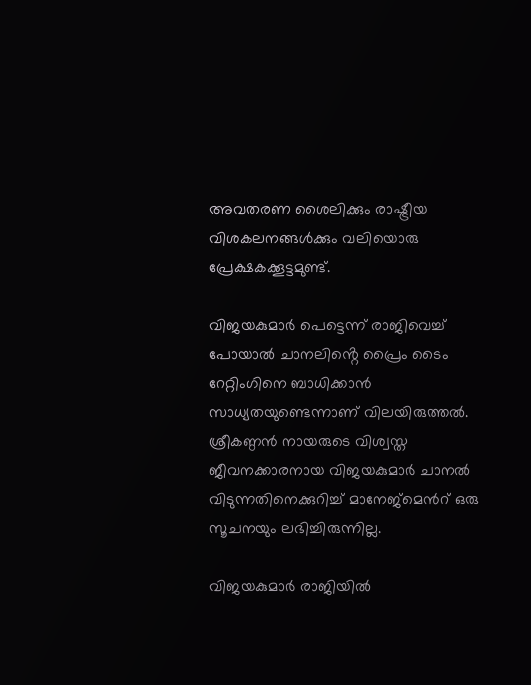അവതരണ ശൈലിക്കും രാഷ്ട്രീയ വിശകലനങ്ങൾക്കും വലിയൊരു പ്രേക്ഷകക്കൂട്ടമുണ്ട്.

വിജയകുമാർ പെട്ടെന്ന് രാജിവെച്ച് പോയാൽ ചാനലിൻ്റെ പ്രൈം ടൈം റേറ്റിംഗിനെ ബാധിക്കാൻ സാധ്യതയുണ്ടെന്നാണ് വിലയിരുത്തൽ. ശ്രീകണ്ഠൻ നായരുടെ വിശ്വസ്ത ജീവനക്കാരനായ വിജയകുമാർ ചാനൽ വിടുന്നതിനെക്കുറിച്ച് മാനേജ്മെൻറ് ഒരു സൂചനയും ലഭിച്ചിരുന്നില്ല.

വിജയകുമാർ രാജിയിൽ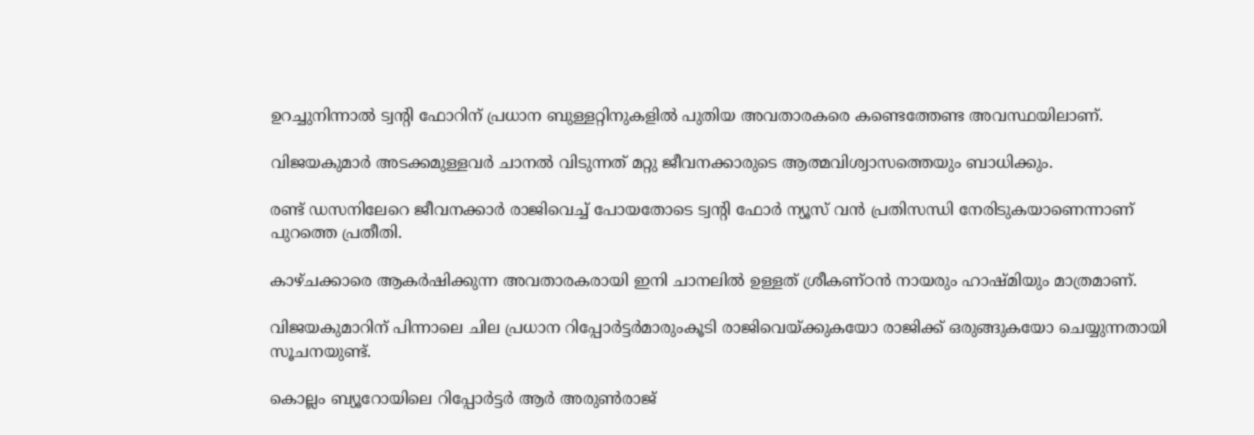ഉറച്ചുനിന്നാൽ ട്വൻ്റി ഫോറിന് പ്രധാന ബുള്ളറ്റിനുകളിൽ പുതിയ അവതാരകരെ കണ്ടെത്തേണ്ട അവസ്ഥയിലാണ്.

വിജയകുമാർ അടക്കമുള്ളവർ ചാനൽ വിടുന്നത് മറ്റു ജീവനക്കാരുടെ ആത്മവിശ്വാസത്തെയും ബാധിക്കും.

രണ്ട് ഡസനിലേറെ ജീവനക്കാർ രാജിവെച്ച് പോയതോടെ ട്വൻ്റി ഫോർ ന്യൂസ് വൻ പ്രതിസന്ധി നേരിടുകയാണെന്നാണ് പുറത്തെ പ്രതീതി.

കാഴ്ചക്കാരെ ആകർഷിക്കുന്ന അവതാരകരായി ഇനി ചാനലിൽ ഉള്ളത് ശ്രീകണ്ഠൻ നായരും ഹാഷ്മിയും മാത്രമാണ്.

വിജയകുമാറിന് പിന്നാലെ ചില പ്രധാന റിപ്പോർട്ടർമാരുംകൂടി രാജിവെയ്ക്കുകയോ രാജിക്ക് ഒരുങ്ങുകയോ ചെയ്യുന്നതായി സൂചനയുണ്ട്.

കൊല്ലം ബ്യൂറോയിലെ റിപ്പോർട്ടർ ആർ അരുൺരാജ്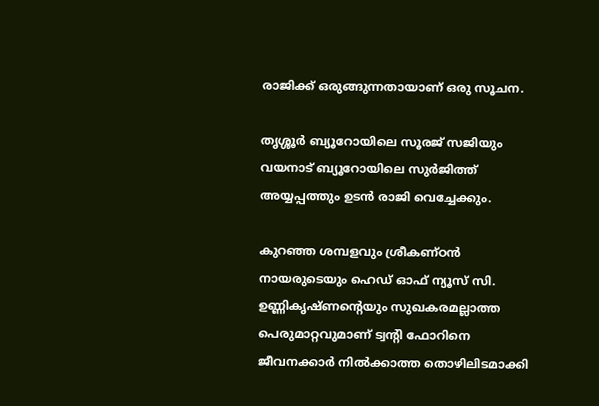രാജിക്ക് ഒരുങ്ങുന്നതായാണ് ഒരു സൂചന.

തൃശ്ശൂർ ബ്യൂറോയിലെ സൂരജ് സജിയും വയനാട് ബ്യൂറോയിലെ സുർജിത്ത് അയ്യപ്പത്തും ഉടൻ രാജി വെച്ചേക്കും.

കുറഞ്ഞ ശമ്പളവും ശ്രീകണ്ഠൻ നായരുടെയും ഹെഡ് ഓഫ് ന്യൂസ് സി. ഉണ്ണികൃഷ്ണന്റെയും സുഖകരമല്ലാത്ത പെരുമാറ്റവുമാണ് ട്വൻ്റി ഫോറിനെ ജീവനക്കാർ നിൽക്കാത്ത തൊഴിലിടമാക്കി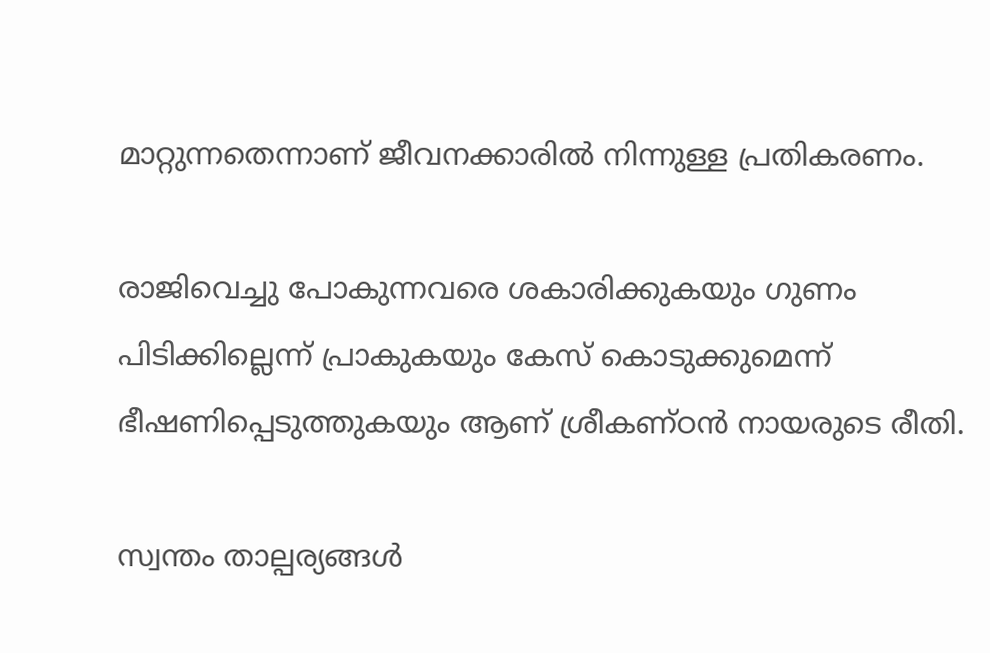മാറ്റുന്നതെന്നാണ് ജീവനക്കാരിൽ നിന്നുള്ള പ്രതികരണം.

രാജിവെച്ചു പോകുന്നവരെ ശകാരിക്കുകയും ഗുണം പിടിക്കില്ലെന്ന് പ്രാകുകയും കേസ് കൊടുക്കുമെന്ന് ഭീഷണിപ്പെടുത്തുകയും ആണ് ശ്രീകണ്ഠൻ നായരുടെ രീതി.

സ്വന്തം താല്പര്യങ്ങൾ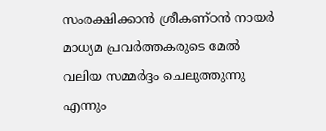സംരക്ഷിക്കാൻ ശ്രീകണ്ഠൻ നായർ മാധ്യമ പ്രവർത്തകരുടെ മേൽ വലിയ സമ്മർദ്ദം ചെലുത്തുന്നു എന്നും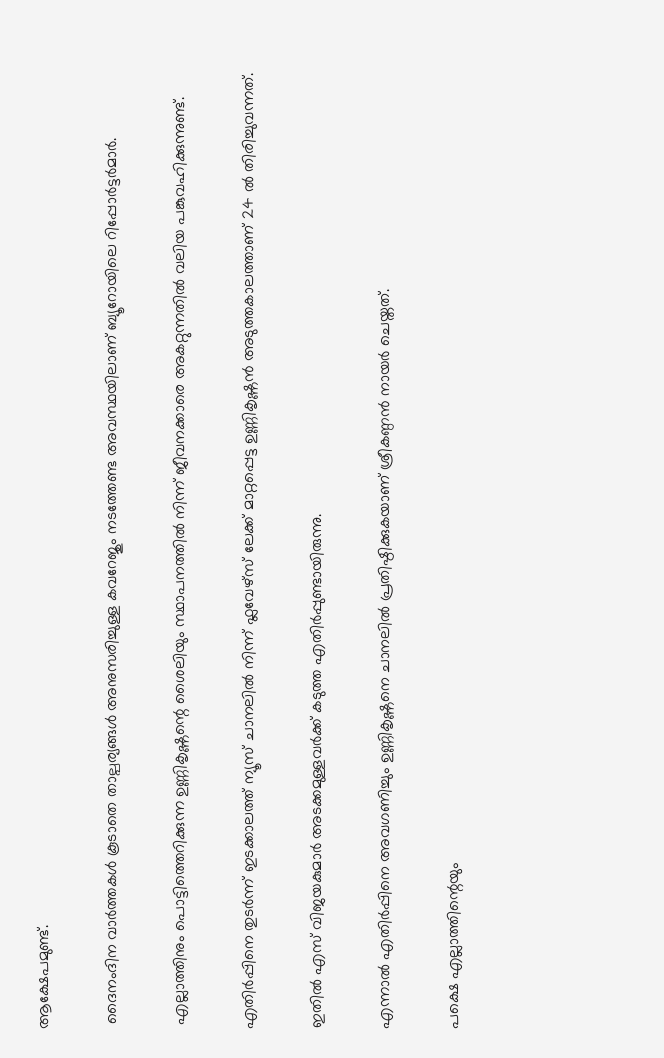ആക്ഷേപമുണ്ട്.

 ദൈനംദിന വാർത്തകൾ കൂടാതെ താല്പര്യങ്ങൾ അനുസരിച്ചുള്ള കവറേജും നടത്തേണ്ട അവസ്ഥയിലാണ് ബ്യൂറോയിലെ റിപ്പോർട്ടർമാർ.

 എല്ലാത്തിനും പൊട്ടിത്തെറിക്കുന്ന ഉണ്ണികൃഷ്ണന്റെ ശൈലിയും സ്ഥാപനത്തിൽ നിന്ന് ജീവനക്കാരെ അകറ്റുന്നതിൽ വലിയ പങ്കുവഹിക്കുന്നുണ്ട്.

എതിർപ്പിനെ തുടർന്ന് ഇടക്കാലത്ത് ന്യൂസ് ചാനലിൽ നിന്ന് ഫ്ലവേഴ്സ് ലേക്ക് മാറ്റപ്പെട്ട ഉണ്ണികൃഷ്ണൻ അടുത്തകാലത്താണ് 24 ൽ തിരിച്ചുവന്നത്.

ഇതിൽ എസ് വിജയകുമാർ അടക്കമുള്ളവർക്ക് കടുത്ത എതിർപ്പുണ്ടായിരുന്നു.

എന്നാൽ എതിർപ്പിനെ അവഗണിച്ചും ഉണ്ണികൃഷ്ണനെ ചാനലിൽ പ്രതിഷ്ഠിക്കുകയാണ് ശ്രീകണ്ഠൻ നായർ ചെയ്തത്.

പക്ഷെ എല്ലാത്തിന്റെയും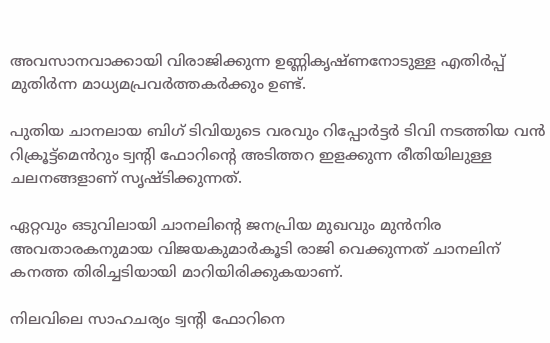അവസാനവാക്കായി വിരാജിക്കുന്ന ഉണ്ണികൃഷ്ണനോടുള്ള എതിർപ്പ് മുതിർന്ന മാധ്യമപ്രവർത്തകർക്കും ഉണ്ട്.

പുതിയ ചാനലായ ബിഗ് ടിവിയുടെ വരവും റിപ്പോർട്ടർ ടിവി നടത്തിയ വൻ റിക്രൂട്ട്മെൻറും ട്വൻ്റി ഫോറിൻ്റെ അടിത്തറ ഇളക്കുന്ന രീതിയിലുള്ള ചലനങ്ങളാണ് സൃഷ്ടിക്കുന്നത്.

ഏറ്റവും ഒടുവിലായി ചാനലിൻ്റെ ജനപ്രിയ മുഖവും മുൻനിര അവതാരകനുമായ വിജയകുമാർകൂടി രാജി വെക്കുന്നത് ചാനലിന് കനത്ത തിരിച്ചടിയായി മാറിയിരിക്കുകയാണ്.

നിലവിലെ സാഹചര്യം ട്വൻ്റി ഫോറിനെ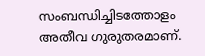സംബന്ധിച്ചിടത്തോളം അതീവ ഗുരുതരമാണ്.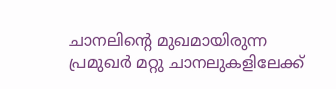ചാനലിൻ്റെ മുഖമായിരുന്ന പ്രമുഖർ മറ്റു ചാനലുകളിലേക്ക്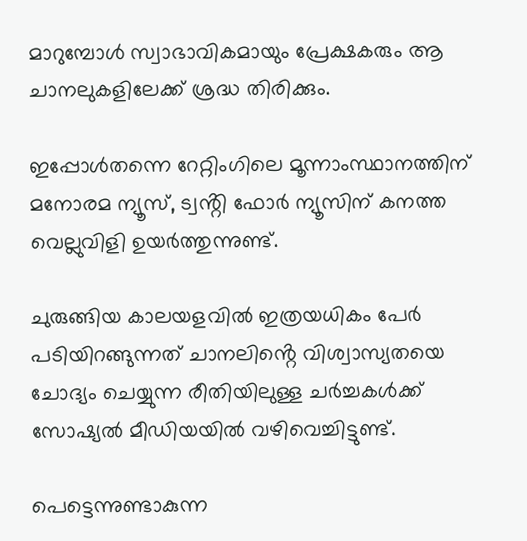മാറുമ്പോൾ സ്വാഭാവികമായും പ്രേക്ഷകരും ആ ചാനലുകളിലേക്ക് ശ്രദ്ധ തിരിക്കും.

ഇപ്പോൾതന്നെ റേറ്റിംഗിലെ മൂന്നാംസ്ഥാനത്തിന് മനോരമ ന്യൂസ്, ട്വൻ്റി ഫോർ ന്യൂസിന് കനത്ത വെല്ലുവിളി ഉയർത്തുന്നുണ്ട്.

ചുരുങ്ങിയ കാലയളവിൽ ഇത്രയധികം പേർ പടിയിറങ്ങുന്നത് ചാനലിൻ്റെ വിശ്വാസ്യതയെ ചോദ്യം ചെയ്യുന്ന രീതിയിലുള്ള ചർച്ചകൾക്ക് സോഷ്യൽ മീഡിയയിൽ വഴിവെച്ചിട്ടുണ്ട്.

പെട്ടെന്നുണ്ടാകുന്ന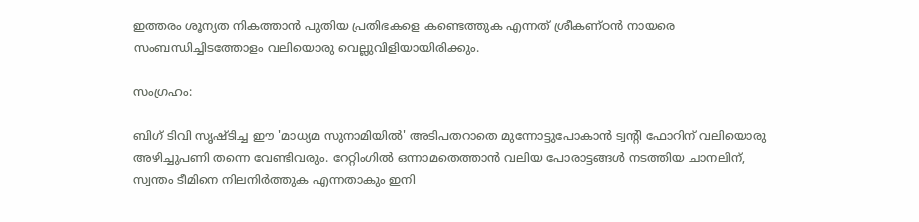ഇത്തരം ശൂന്യത നികത്താൻ പുതിയ പ്രതിഭകളെ കണ്ടെത്തുക എന്നത് ശ്രീകണ്ഠൻ നായരെ സംബന്ധിച്ചിടത്തോളം വലിയൊരു വെല്ലുവിളിയായിരിക്കും.

സംഗ്രഹം:

ബിഗ് ടിവി സൃഷ്ടിച്ച ഈ 'മാധ്യമ സുനാമിയിൽ' അടിപതറാതെ മുന്നോട്ടുപോകാൻ ട്വൻ്റി ഫോറിന് വലിയൊരു അഴിച്ചുപണി തന്നെ വേണ്ടിവരും. റേറ്റിംഗിൽ ഒന്നാമതെത്താൻ വലിയ പോരാട്ടങ്ങൾ നടത്തിയ ചാനലിന്, സ്വന്തം ടീമിനെ നിലനിർത്തുക എന്നതാകും ഇനി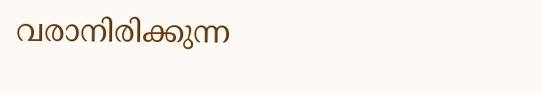വരാനിരിക്കുന്ന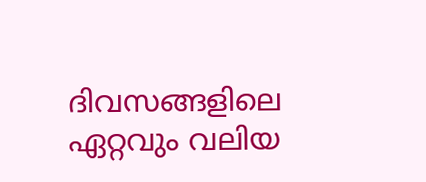ദിവസങ്ങളിലെ ഏറ്റവും വലിയ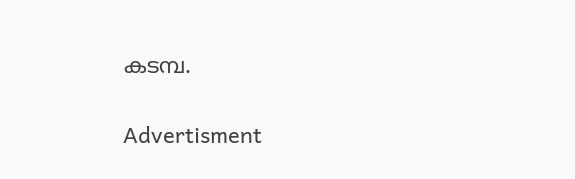കടമ്പ.

Advertisment